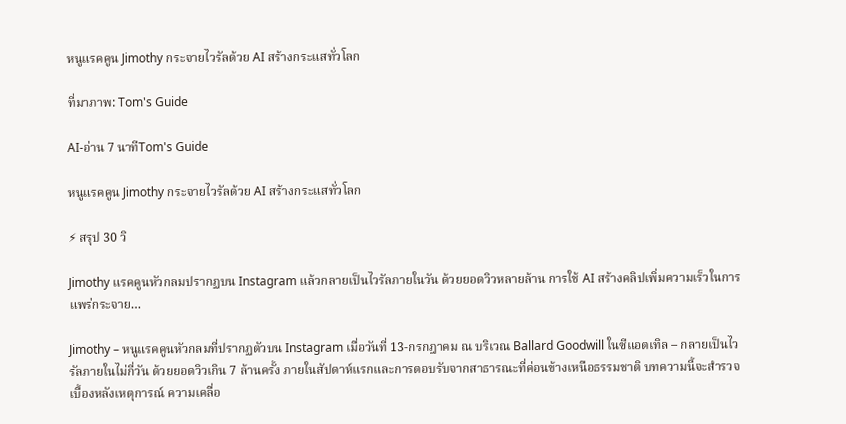หนูแรคคูน Jimothy กระจายไวรัลด้วย AI สร้างกระแสทั่วโลก

ที่มาภาพ: Tom's Guide

AI-อ่าน 7 นาทีTom's Guide

หนูแรคคูน Jimothy กระจายไวรัลด้วย AI สร้างกระแสทั่วโลก

⚡ สรุป 30 วิ

Jimothy แรคคูนหัวกลมปรากฏบน Instagram แล้วกลายเป็นไวรัลภายในวัน ด้วยยอดวิวหลายล้าน การใช้ AI สร้างคลิปเพิ่มความเร็วในการแพร่กระจาย…

Jimothy – หนูแรคคูนหัวกลมที่ปรากฏตัวบน Instagram เมื่อวันที่ 13‑กรกฎาคม ณ บริเวณ Ballard Goodwill ในซีแอตเทิล – กลายเป็นไวรัลภายในไม่กี่วัน ด้วยยอดวิวเกิน 7 ล้านครั้ง ภายในสัปดาห์แรกและการตอบรับจากสาธารณะที่ค่อนข้างเหนือธรรมชาติ บทความนี้จะสำรวจเบื้องหลังเหตุการณ์ ความเคลื่อ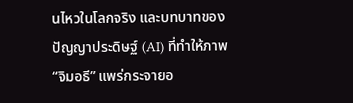นไหวในโลกจริง และบทบาทของปัญญาประดิษฐ์ (AI) ที่ทำให้ภาพ “จิมอธี” แพร่กระจายอ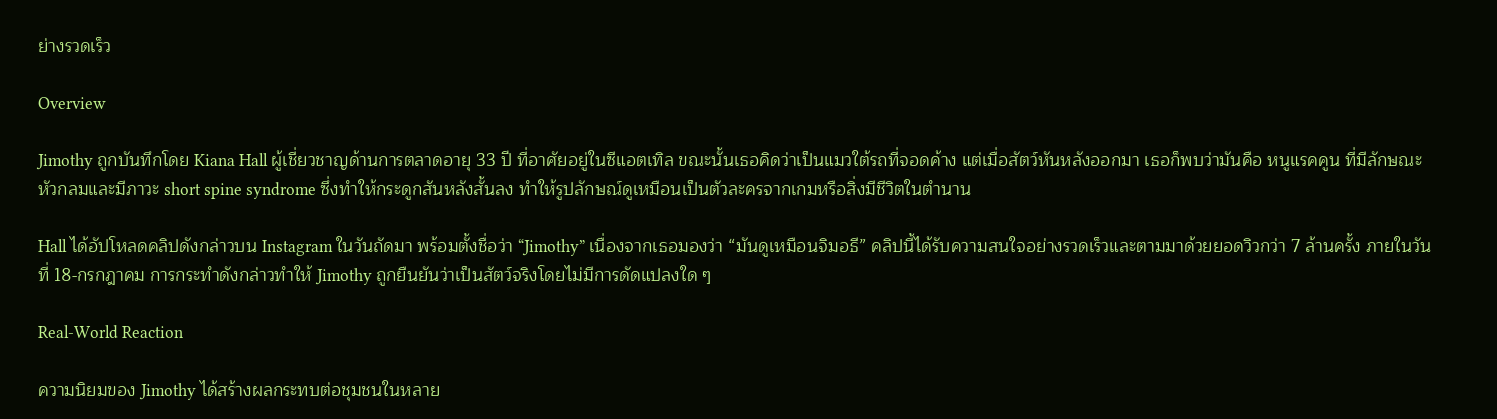ย่างรวดเร็ว

Overview

Jimothy ถูกบันทึกโดย Kiana Hall ผู้เชี่ยวชาญด้านการตลาดอายุ 33 ปี ที่อาศัยอยู่ในซีแอตเทิล ขณะนั้นเธอคิดว่าเป็นแมวใต้รถที่จอดค้าง แต่เมื่อสัตว์หันหลังออกมา เธอก็พบว่ามันคือ หนูแรคคูน ที่มีลักษณะหัวกลมและมีภาวะ short spine syndrome ซึ่งทำให้กระดูกสันหลังสั้นลง ทำให้รูปลักษณ์ดูเหมือนเป็นตัวละครจากเกมหรือสิ่งมีชีวิตในตำนาน

Hall ได้อัปโหลดคลิปดังกล่าวบน Instagram ในวันถัดมา พร้อมตั้งชื่อว่า “Jimothy” เนื่องจากเธอมองว่า “มันดูเหมือนจิมอธี” คลิปนี้ได้รับความสนใจอย่างรวดเร็วและตามมาด้วยยอดวิวกว่า 7 ล้านครั้ง ภายในวันที่ 18‑กรกฎาคม การกระทำดังกล่าวทำให้ Jimothy ถูกยืนยันว่าเป็นสัตว์จริงโดยไม่มีการดัดแปลงใด ๆ

Real‑World Reaction

ความนิยมของ Jimothy ได้สร้างผลกระทบต่อชุมชนในหลาย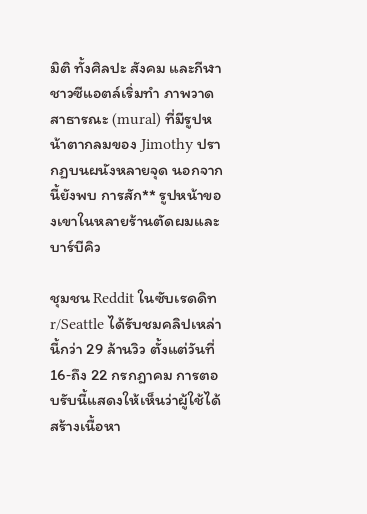มิติ ทั้งศิลปะ สังคม และกีฬา ชาวซีแอตล์เริ่มทำ ภาพวาดสาธารณะ (mural) ที่มีรูปหน้าตากลมของ Jimothy ปรากฏบนผนังหลายจุด นอกจากนี้ยังพบ การสัก** รูปหน้าของเขาในหลายร้านตัดผมและบาร์บีคิว

ชุมชน Reddit ในซับเรดดิท r/Seattle ได้รับชมคลิปเหล่านี้กว่า 29 ล้านวิว ตั้งแต่วันที่ 16‑ถึง 22 กรกฎาคม การตอบรับนี้แสดงให้เห็นว่าผู้ใช้ได้สร้างเนื้อหา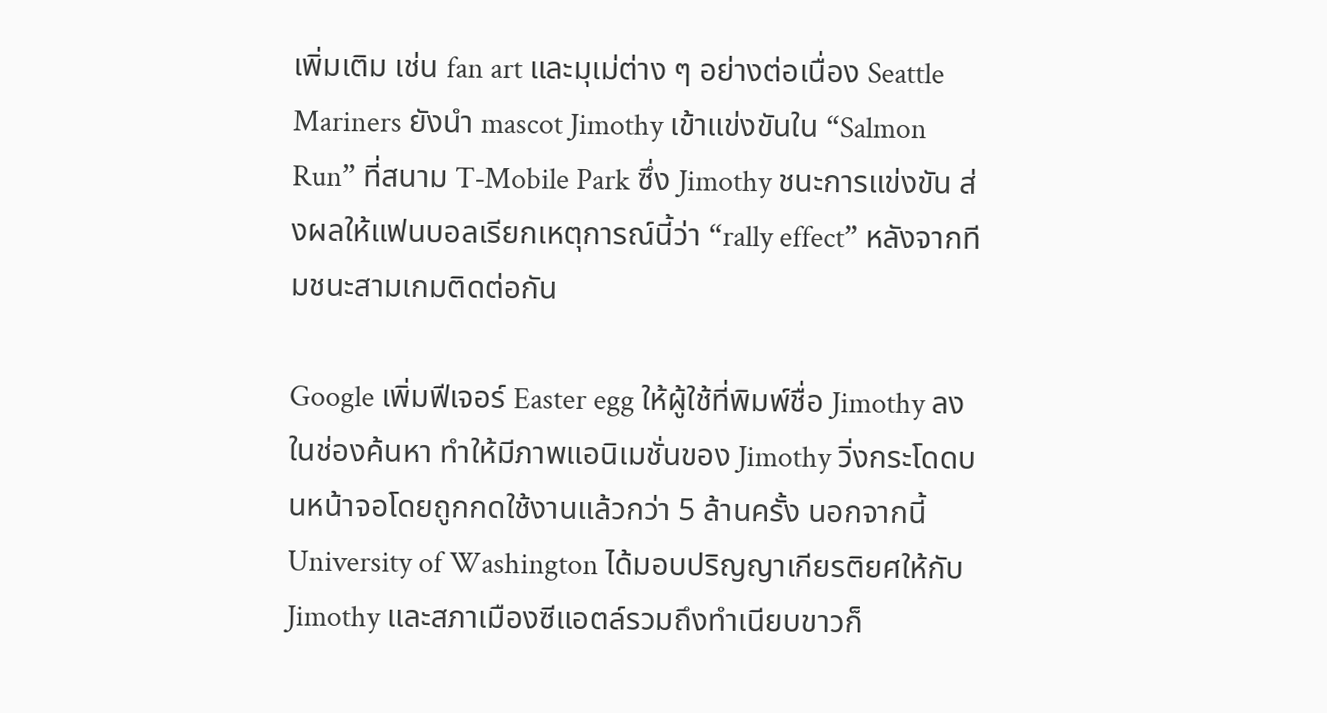เพิ่มเติม เช่น fan art และมุเม่ต่าง ๆ อย่างต่อเนื่อง Seattle Mariners ยังนำ mascot Jimothy เข้าแข่งขันใน “Salmon Run” ที่สนาม T‑Mobile Park ซึ่ง Jimothy ชนะการแข่งขัน ส่งผลให้แฟนบอลเรียกเหตุการณ์นี้ว่า “rally effect” หลังจากทีมชนะสามเกมติดต่อกัน

Google เพิ่มฟีเจอร์ Easter egg ให้ผู้ใช้ที่พิมพ์ชื่อ Jimothy ลงในช่องค้นหา ทำให้มีภาพแอนิเมชั่นของ Jimothy วิ่งกระโดดบนหน้าจอโดยถูกกดใช้งานแล้วกว่า 5 ล้านครั้ง นอกจากนี้ University of Washington ได้มอบปริญญาเกียรติยศให้กับ Jimothy และสภาเมืองซีแอตล์รวมถึงทำเนียบขาวก็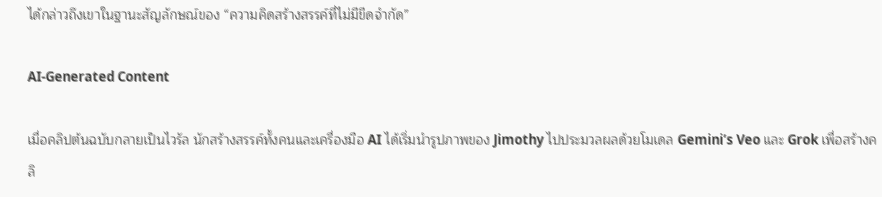ได้กล่าวถึงเขาในฐานะสัญลักษณ์ของ “ความคิดสร้างสรรค์ที่ไม่มีขีดจำกัด”

AI‑Generated Content

เมื่อคลิปต้นฉบับกลายเป็นไวรัล นักสร้างสรรค์ทั้งคนและเครื่องมือ AI ได้เริ่มนำรูปภาพของ Jimothy ไปประมวลผลด้วยโมเดล Gemini’s Veo และ Grok เพื่อสร้างคลิ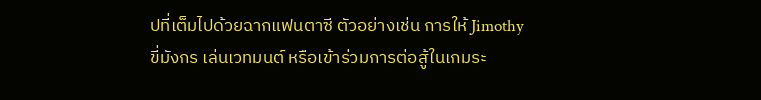ปที่เต็มไปด้วยฉากแฟนตาซี ตัวอย่างเช่น การให้ Jimothy ขี่มังกร เล่นเวทมนต์ หรือเข้าร่วมการต่อสู้ในเกมระ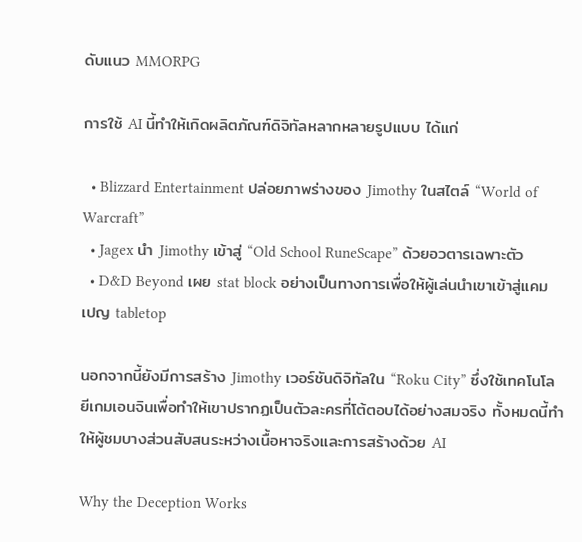ดับแนว MMORPG

การใช้ AI นี้ทำให้เกิดผลิตภัณฑ์ดิจิทัลหลากหลายรูปแบบ ได้แก่

  • Blizzard Entertainment ปล่อยภาพร่างของ Jimothy ในสไตล์ “World of Warcraft”
  • Jagex นำ Jimothy เข้าสู่ “Old School RuneScape” ด้วยอวตารเฉพาะตัว
  • D&D Beyond เผย stat block อย่างเป็นทางการเพื่อให้ผู้เล่นนำเขาเข้าสู่แคมเปญ tabletop

นอกจากนี้ยังมีการสร้าง Jimothy เวอร์ชันดิจิทัลใน “Roku City” ซึ่งใช้เทคโนโลยีเกมเอนจินเพื่อทำให้เขาปรากฏเป็นตัวละครที่โต้ตอบได้อย่างสมจริง ทั้งหมดนี้ทำให้ผู้ชมบางส่วนสับสนระหว่างเนื้อหาจริงและการสร้างด้วย AI

Why the Deception Works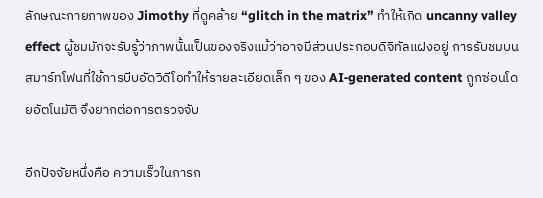ลักษณะกายภาพของ Jimothy ที่ดูคล้าย “glitch in the matrix” ทำให้เกิด uncanny valley effect ผู้ชมมักจะรับรู้ว่าภาพนั้นเป็นของจริงแม้ว่าอาจมีส่วนประกอบดิจิทัลแฝงอยู่ การรับชมบนสมาร์ทโฟนที่ใช้การบีบอัดวิดีโอทำให้รายละเอียดเล็ก ๆ ของ AI‑generated content ถูกซ่อนโดยอัตโนมัติ จึงยากต่อการตรวจจับ

อีกปัจจัยหนึ่งคือ ความเร็วในการก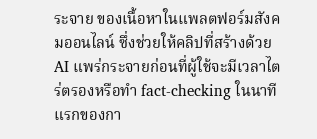ระจาย ของเนื้อหาในแพลตฟอร์มสังคมออนไลน์ ซึ่งช่วยให้คลิปที่สร้างด้วย AI แพร่กระจายก่อนที่ผู้ใช้จะมีเวลาไตร่ตรองหรือทำ fact‑checking ในนาทีแรกของกา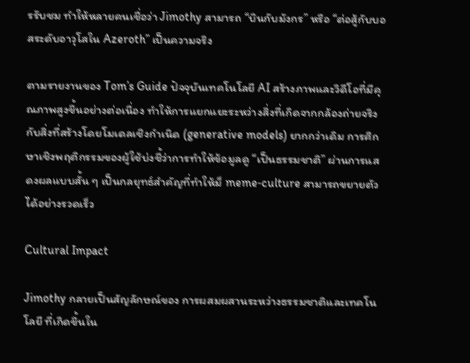รรับชม ทำให้หลายคนเชื่อว่า Jimothy สามารถ “บินกับมังกร” หรือ “ต่อสู้กับบอสระดับอาวุโสใน Azeroth” เป็นความจริง

ตามรายงานของ Tom’s Guide ปัจจุบันเทคโนโลยี AI สร้างภาพและวิดีโอที่มีคุณภาพสูงขึ้นอย่างต่อเนื่อง ทำให้การแยกแยะระหว่างสิ่งที่เกิดจากกล้องถ่ายจริงกับสิ่งที่สร้างโดยโมเดลเชิงกำเนิด (generative models) ยากกว่าเดิม การศึกษาเชิงพฤติกรรมของผู้ใช้บ่งชี้ว่าการทำให้ข้อมูลดู “เป็นธรรมชาติ” ผ่านการแสดงผลแบบสั้น ๆ เป็นกลยุทธ์สำคัญที่ทำให้ม็ meme‑culture สามารถขยายตัวได้อย่างรวดเร็ว

Cultural Impact

Jimothy กลายเป็นสัญลักษณ์ของ การผสมผสานระหว่างธรรมชาติและเทคโนโลยี ที่เกิดขึ้นใน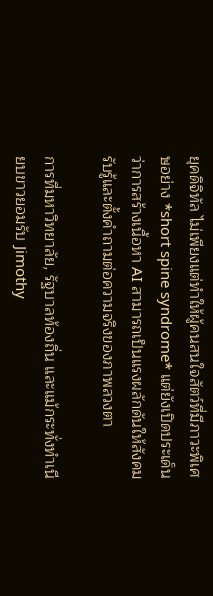ยุคดิจิทัล ไม่เพียงแต่ทำให้ผู้คนสนใจสัตว์ที่มีภาวะพิเศษอย่าง *short spine syndrome* แต่ยังเปิดประเด็นว่าการสร้างเนื้อหา AI สามารถเป็นแรงผลักดันให้สังคมรับรู้และตั้งคำถามต่อความจริงของภาพลวงตา

การที่มหาวิทยาลัย, รัฐบาลท้องถิ่น และแม้กระทั่งทำเนียบขาวยอมรับ Jimothy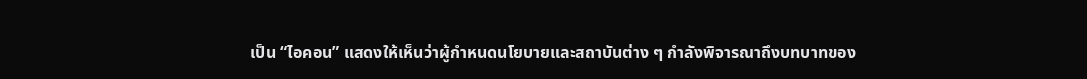เป็น “ไอคอน” แสดงให้เห็นว่าผู้กำหนดนโยบายและสถาบันต่าง ๆ กำลังพิจารณาถึงบทบาทของ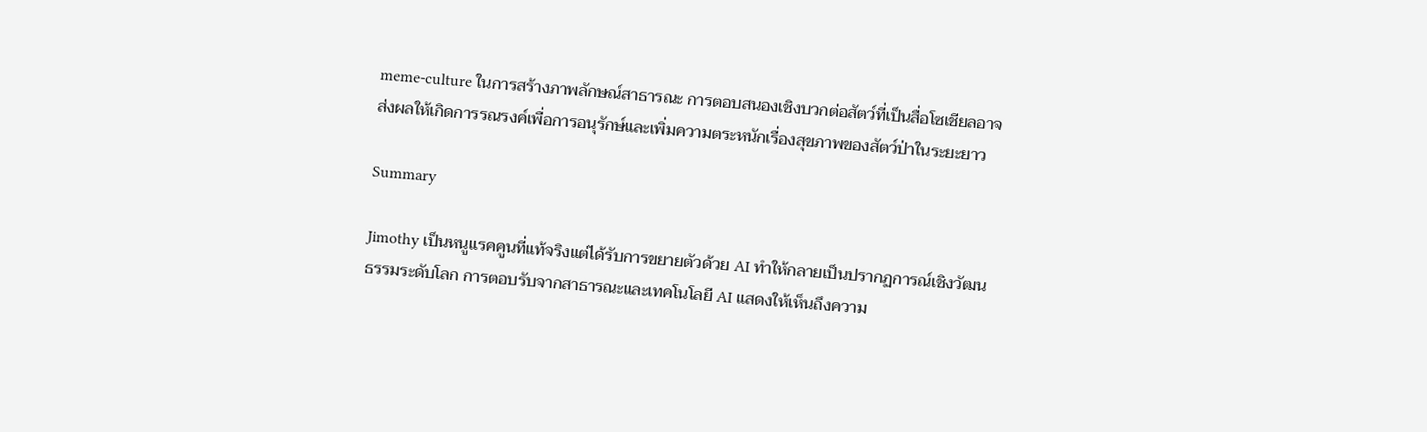meme‑culture ในการสร้างภาพลักษณ์สาธารณะ การตอบสนองเชิงบวกต่อสัตว์ที่เป็นสื่อโซเชียลอาจส่งผลให้เกิดการรณรงค์เพื่อการอนุรักษ์และเพิ่มความตระหนักเรื่องสุขภาพของสัตว์ป่าในระยะยาว

Summary

Jimothy เป็นหนูแรคคูนที่แท้จริงแต่ได้รับการขยายตัวด้วย AI ทำให้กลายเป็นปรากฏการณ์เชิงวัฒนธรรมระดับโลก การตอบรับจากสาธารณะและเทคโนโลยี AI แสดงให้เห็นถึงความ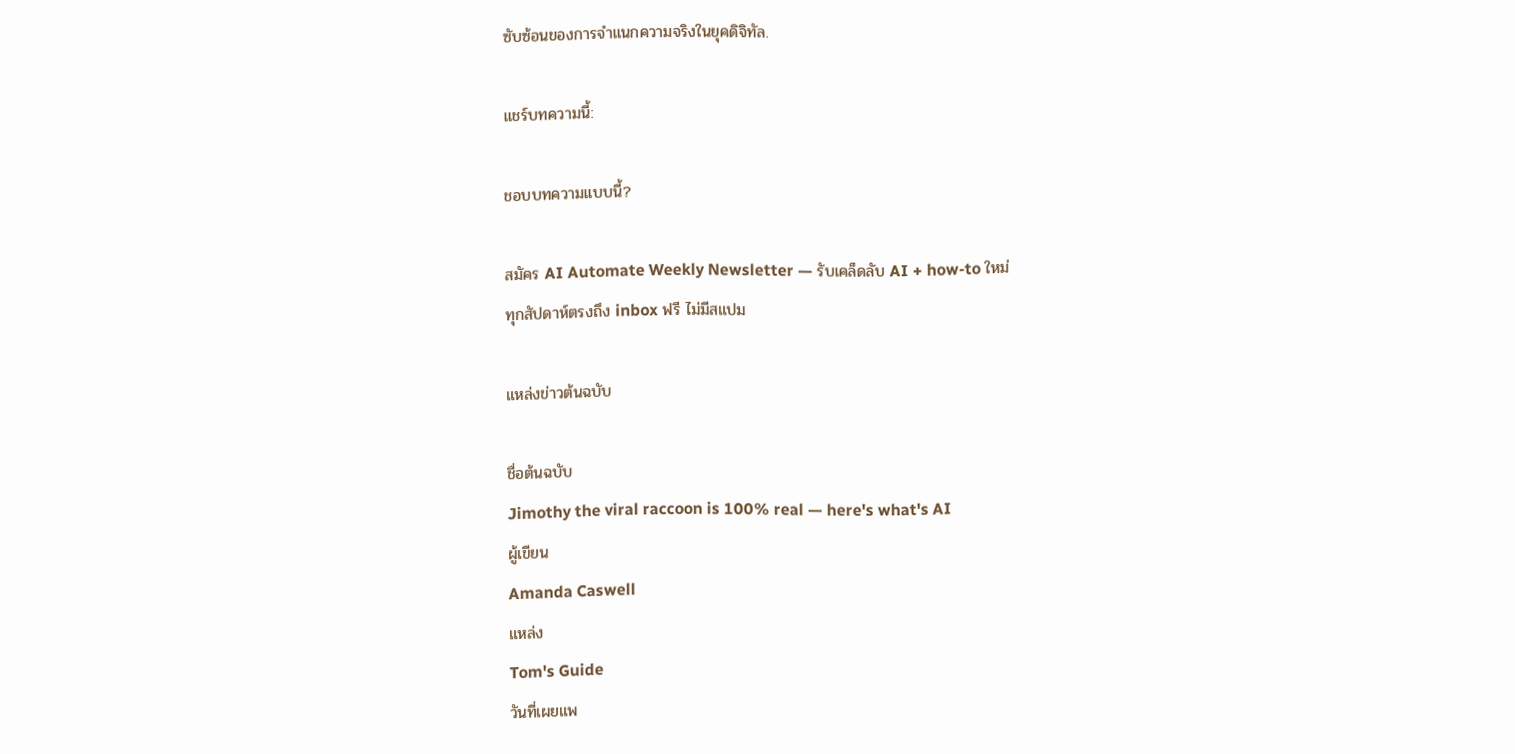ซับซ้อนของการจำแนกความจริงในยุคดิจิทัล.

แชร์บทความนี้:

ชอบบทความแบบนี้?

สมัคร AI Automate Weekly Newsletter — รับเคล็ดลับ AI + how-to ใหม่
ทุกสัปดาห์ตรงถึง inbox ฟรี ไม่มีสแปม

แหล่งข่าวต้นฉบับ

ชื่อต้นฉบับ
Jimothy the viral raccoon is 100% real — here's what's AI
ผู้เขียน
Amanda Caswell
แหล่ง
Tom's Guide
วันที่เผยแพ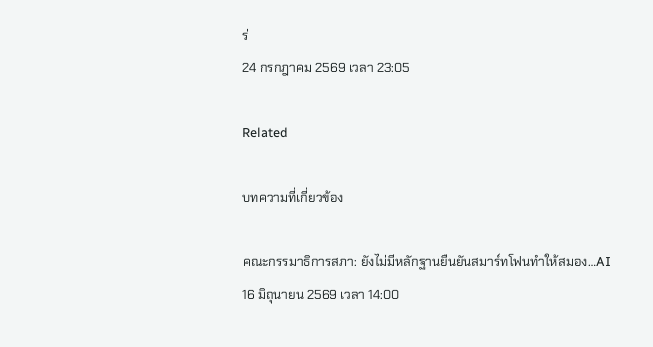ร่
24 กรกฎาคม 2569 เวลา 23:05

Related

บทความที่เกี่ยวข้อง

คณะกรรมาธิการสภา: ยังไม่มีหลักฐานยืนยันสมาร์ทโฟนทำให้สมอง…AI
16 มิถุนายน 2569 เวลา 14:00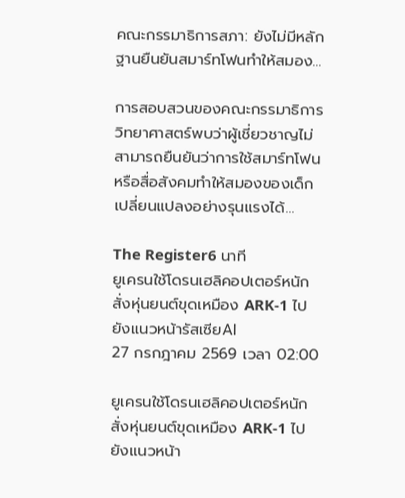คณะกรรมาธิการสภา: ยังไม่มีหลักฐานยืนยันสมาร์ทโฟนทำให้สมอง…

การสอบสวนของคณะกรรมาธิการวิทยาศาสตร์พบว่าผู้เชี่ยวชาญไม่สามารถยืนยันว่าการใช้สมาร์ทโฟนหรือสื่อสังคมทำให้สมองของเด็กเปลี่ยนแปลงอย่างรุนแรงได้…

The Register6 นาที
ยูเครนใช้โดรนเฮลิคอปเตอร์หนักสั่งหุ่นยนต์ขุดเหมือง ARK‑1 ไปยังแนวหน้ารัสเซียAI
27 กรกฎาคม 2569 เวลา 02:00

ยูเครนใช้โดรนเฮลิคอปเตอร์หนักสั่งหุ่นยนต์ขุดเหมือง ARK‑1 ไปยังแนวหน้า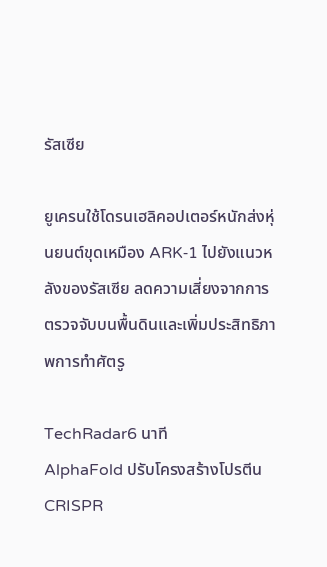รัสเซีย

ยูเครนใช้โดรนเฮลิคอปเตอร์หนักส่งหุ่นยนต์ขุดเหมือง ARK‑1 ไปยังแนวหลังของรัสเซีย ลดความเสี่ยงจากการตรวจจับบนพื้นดินและเพิ่มประสิทธิภาพการทำศัตรู

TechRadar6 นาที
AlphaFold ปรับโครงสร้างโปรตีน CRISPR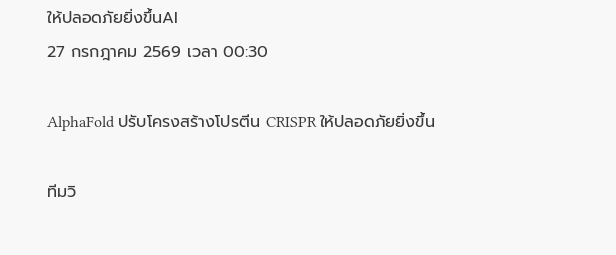ให้ปลอดภัยยิ่งขึ้นAI
27 กรกฎาคม 2569 เวลา 00:30

AlphaFold ปรับโครงสร้างโปรตีน CRISPR ให้ปลอดภัยยิ่งขึ้น

ทีมวิ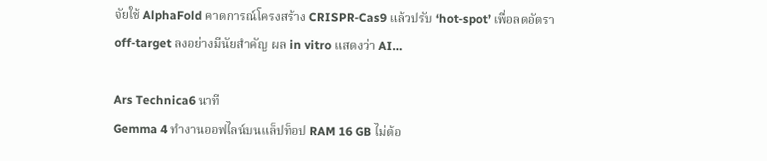จัยใช้ AlphaFold คาดการณ์โครงสร้าง CRISPR‑Cas9 แล้วปรับ ‘hot‑spot’ เพื่อลดอัตรา off‑target ลงอย่างมีนัยสำคัญ ผล in vitro แสดงว่า AI…

Ars Technica6 นาที
Gemma 4 ทำงานออฟไลน์บนแล็ปท็อป RAM 16 GB ไม่ต้อ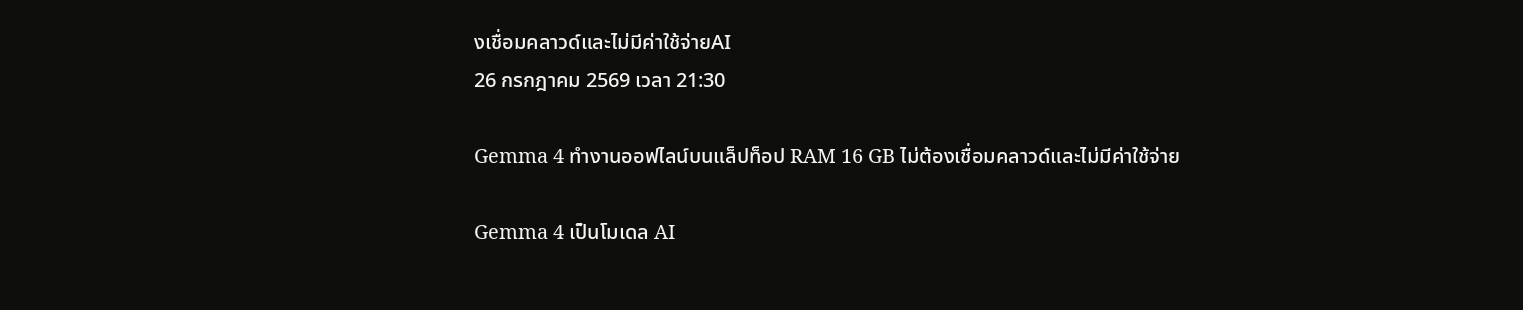งเชื่อมคลาวด์และไม่มีค่าใช้จ่ายAI
26 กรกฎาคม 2569 เวลา 21:30

Gemma 4 ทำงานออฟไลน์บนแล็ปท็อป RAM 16 GB ไม่ต้องเชื่อมคลาวด์และไม่มีค่าใช้จ่าย

Gemma 4 เป็นโมเดล AI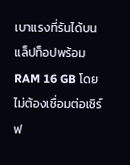เบาแรงที่รันได้บนแล็ปท็อปพร้อม RAM 16 GB โดยไม่ต้องเชื่อมต่อเซิร์ฟ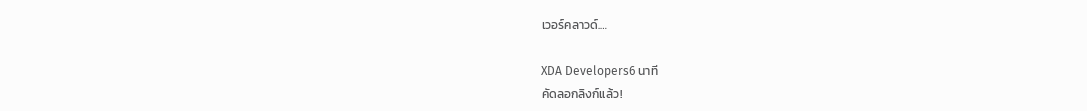เวอร์คลาวด์.…

XDA Developers6 นาที
คัดลอกลิงก์แล้ว!